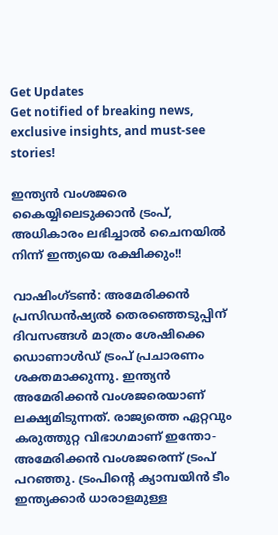Get Updates
Get notified of breaking news, exclusive insights, and must-see stories!

ഇന്ത്യന്‍ വംശജരെ കൈയ്യിലെടുക്കാന്‍ ട്രംപ്, അധികാരം ലഭിച്ചാല്‍ ചൈനയില്‍ നിന്ന് ഇന്ത്യയെ രക്ഷിക്കും!!

വാഷിംഗ്ടണ്‍: അമേരിക്കന്‍ പ്രസിഡന്‍ഷ്യല്‍ തെരഞ്ഞെടുപ്പിന് ദിവസങ്ങള്‍ മാത്രം ശേഷിക്കെ ഡൊണാള്‍ഡ് ട്രംപ് പ്രചാരണം ശക്തമാക്കുന്നു. ഇന്ത്യന്‍ അമേരിക്കന്‍ വംശജരെയാണ് ലക്ഷ്യമിടുന്നത്. രാജ്യത്തെ ഏറ്റവും കരുത്തുറ്റ വിഭാഗമാണ് ഇന്തോ-അമേരിക്കന്‍ വംശജരെന്ന് ട്രംപ് പറഞ്ഞു. ട്രംപിന്റെ ക്യാമ്പയിന്‍ ടീം ഇന്ത്യക്കാര്‍ ധാരാളമുള്ള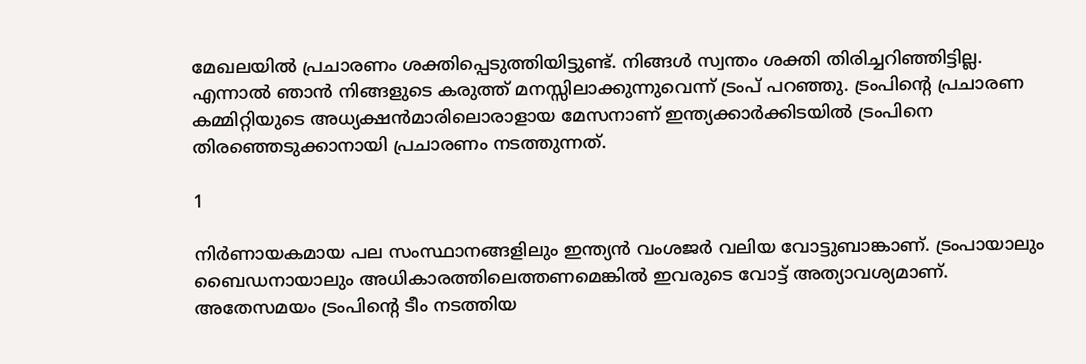മേഖലയില്‍ പ്രചാരണം ശക്തിപ്പെടുത്തിയിട്ടുണ്ട്. നിങ്ങള്‍ സ്വന്തം ശക്തി തിരിച്ചറിഞ്ഞിട്ടില്ല. എന്നാല്‍ ഞാന്‍ നിങ്ങളുടെ കരുത്ത് മനസ്സിലാക്കുന്നുവെന്ന് ട്രംപ് പറഞ്ഞു. ട്രംപിന്റെ പ്രചാരണ കമ്മിറ്റിയുടെ അധ്യക്ഷന്‍മാരിലൊരാളായ മേസനാണ് ഇന്ത്യക്കാര്‍ക്കിടയില്‍ ട്രംപിനെ തിരഞ്ഞെടുക്കാനായി പ്രചാരണം നടത്തുന്നത്.

1

നിര്‍ണായകമായ പല സംസ്ഥാനങ്ങളിലും ഇന്ത്യന്‍ വംശജര്‍ വലിയ വോട്ടുബാങ്കാണ്. ട്രംപായാലും ബൈഡനായാലും അധികാരത്തിലെത്തണമെങ്കില്‍ ഇവരുടെ വോട്ട് അത്യാവശ്യമാണ്. അതേസമയം ട്രംപിന്റെ ടീം നടത്തിയ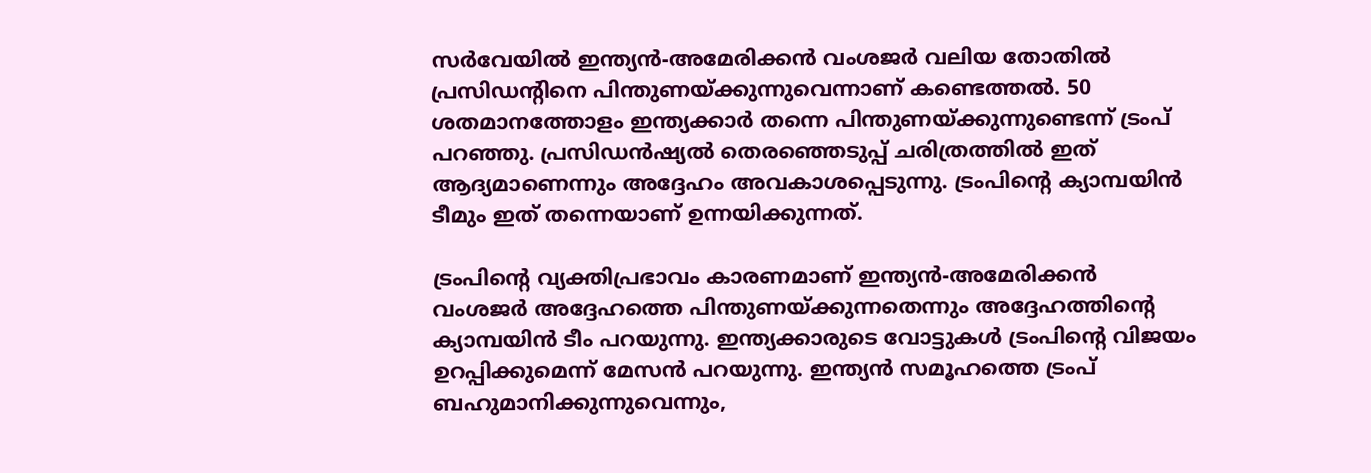സര്‍വേയില്‍ ഇന്ത്യന്‍-അമേരിക്കന്‍ വംശജര്‍ വലിയ തോതില്‍ പ്രസിഡന്റിനെ പിന്തുണയ്ക്കുന്നുവെന്നാണ് കണ്ടെത്തല്‍. 50 ശതമാനത്തോളം ഇന്ത്യക്കാര്‍ തന്നെ പിന്തുണയ്ക്കുന്നുണ്ടെന്ന് ട്രംപ് പറഞ്ഞു. പ്രസിഡന്‍ഷ്യല്‍ തെരഞ്ഞെടുപ്പ് ചരിത്രത്തില്‍ ഇത് ആദ്യമാണെന്നും അദ്ദേഹം അവകാശപ്പെടുന്നു. ട്രംപിന്റെ ക്യാമ്പയിന്‍ ടീമും ഇത് തന്നെയാണ് ഉന്നയിക്കുന്നത്.

ട്രംപിന്റെ വ്യക്തിപ്രഭാവം കാരണമാണ് ഇന്ത്യന്‍-അമേരിക്കന്‍ വംശജര്‍ അദ്ദേഹത്തെ പിന്തുണയ്ക്കുന്നതെന്നും അദ്ദേഹത്തിന്റെ ക്യാമ്പയിന്‍ ടീം പറയുന്നു. ഇന്ത്യക്കാരുടെ വോട്ടുകള്‍ ട്രംപിന്റെ വിജയം ഉറപ്പിക്കുമെന്ന് മേസന്‍ പറയുന്നു. ഇന്ത്യന്‍ സമൂഹത്തെ ട്രംപ് ബഹുമാനിക്കുന്നുവെന്നും,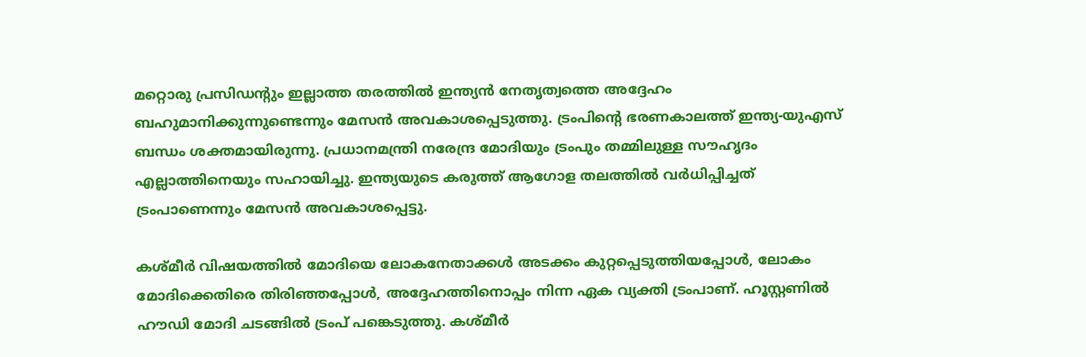മറ്റൊരു പ്രസിഡന്റും ഇല്ലാത്ത തരത്തില്‍ ഇന്ത്യന്‍ നേതൃത്വത്തെ അദ്ദേഹം ബഹുമാനിക്കുന്നുണ്ടെന്നും മേസന്‍ അവകാശപ്പെടുത്തു. ട്രംപിന്റെ ഭരണകാലത്ത് ഇന്ത്യ-യുഎസ് ബന്ധം ശക്തമായിരുന്നു. പ്രധാനമന്ത്രി നരേന്ദ്ര മോദിയും ട്രംപും തമ്മിലുള്ള സൗഹൃദം എല്ലാത്തിനെയും സഹായിച്ചു. ഇന്ത്യയുടെ കരുത്ത് ആഗോള തലത്തില്‍ വര്‍ധിപ്പിച്ചത് ട്രംപാണെന്നും മേസന്‍ അവകാശപ്പെട്ടു.

കശ്മീര്‍ വിഷയത്തില്‍ മോദിയെ ലോകനേതാക്കള്‍ അടക്കം കുറ്റപ്പെടുത്തിയപ്പോള്‍, ലോകം മോദിക്കെതിരെ തിരിഞ്ഞപ്പോള്‍, അദ്ദേഹത്തിനൊപ്പം നിന്ന ഏക വ്യക്തി ട്രംപാണ്. ഹൂസ്റ്റണില്‍ ഹൗഡി മോദി ചടങ്ങില്‍ ട്രംപ് പങ്കെടുത്തു. കശ്മീര്‍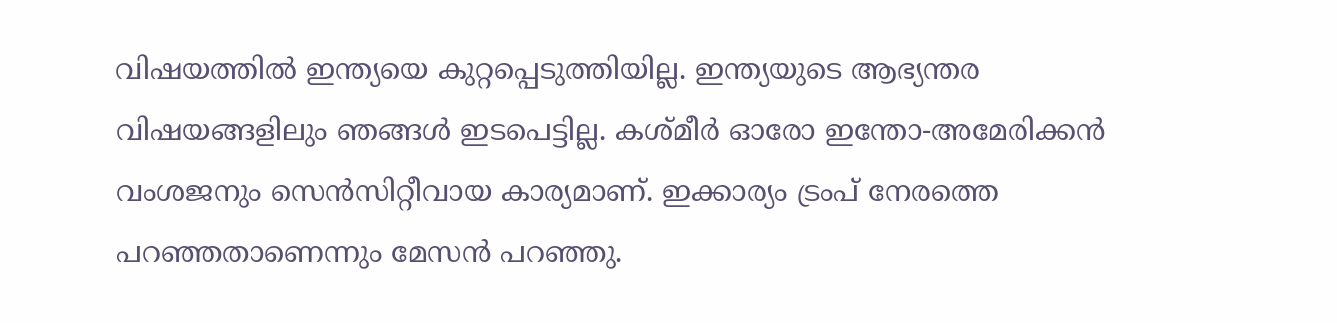വിഷയത്തില്‍ ഇന്ത്യയെ കുറ്റപ്പെടുത്തിയില്ല. ഇന്ത്യയുടെ ആഭ്യന്തര വിഷയങ്ങളിലും ഞങ്ങള്‍ ഇടപെട്ടില്ല. കശ്മീര്‍ ഓരോ ഇന്തോ-അമേരിക്കന്‍ വംശജനും സെന്‍സിറ്റീവായ കാര്യമാണ്. ഇക്കാര്യം ട്രംപ് നേരത്തെ പറഞ്ഞതാണെന്നും മേസന്‍ പറഞ്ഞു.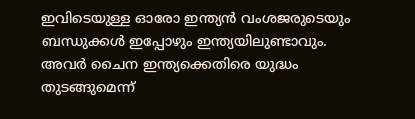ഇവിടെയുള്ള ഓരോ ഇന്ത്യന്‍ വംശജരുടെയും ബന്ധുക്കള്‍ ഇപ്പോഴും ഇന്ത്യയിലുണ്ടാവും. അവര്‍ ചൈന ഇന്ത്യക്കെതിരെ യുദ്ധം തുടങ്ങുമെന്ന്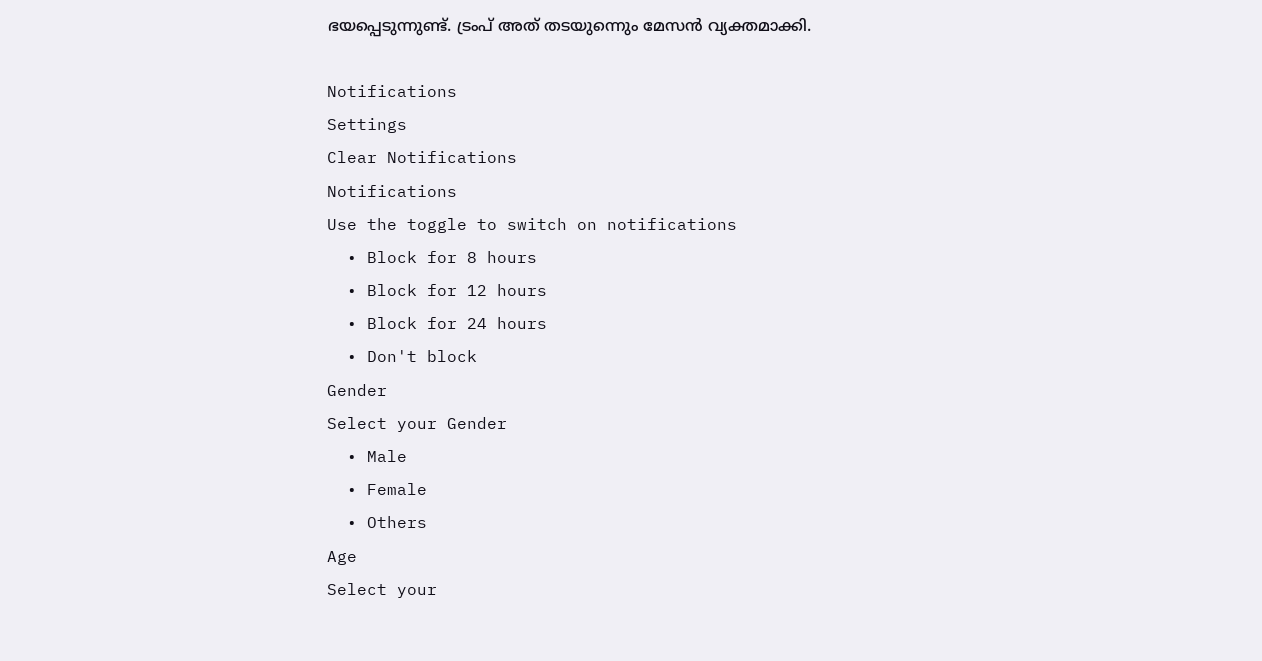ഭയപ്പെടുന്നുണ്ട്. ട്രംപ് അത് തടയുന്നെും മേസന്‍ വ്യക്തമാക്കി.

Notifications
Settings
Clear Notifications
Notifications
Use the toggle to switch on notifications
  • Block for 8 hours
  • Block for 12 hours
  • Block for 24 hours
  • Don't block
Gender
Select your Gender
  • Male
  • Female
  • Others
Age
Select your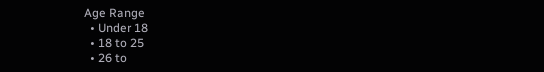Age Range
  • Under 18
  • 18 to 25
  • 26 to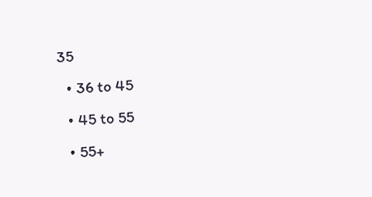35
  • 36 to 45
  • 45 to 55
  • 55+